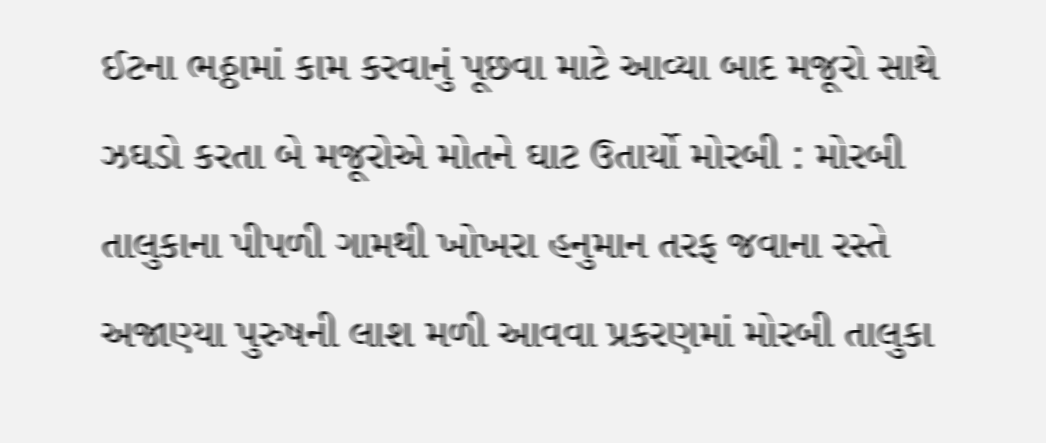ઈટના ભઠ્ઠામાં કામ કરવાનું પૂછવા માટે આવ્યા બાદ મજૂરો સાથે ઝઘડો કરતા બે મજૂરોએ મોતને ઘાટ ઉતાર્યો મોરબી : મોરબી તાલુકાના પીપળી ગામથી ખોખરા હનુમાન તરફ જવાના રસ્તે અજાણ્યા પુરુષની લાશ મળી આવવા પ્રકરણમાં મોરબી તાલુકા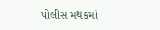પોલીસ મથકમાં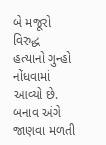બે મજૂરો વિરુદ્ધ હત્યાનો ગુન્હો નોંધવામાં આવ્યો છે. બનાવ અંગે જાણવા મળતી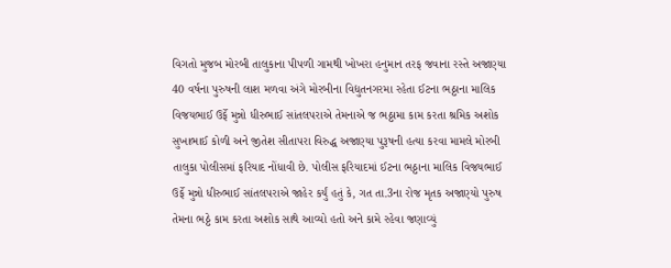વિગતો મુજબ મોરબી તાલુકાના પીપળી ગામથી ખોખરા હનુમાન તરફ જવાના રસ્તે અજાણ્યા 40 વર્ષના પુરુષની લાશ મળવા અંગે મોરબીના વિદ્યુતનગરમા રહેતા ઈટના ભઠ્ઠાના માલિક વિજયભાઈ ઉર્ફે મુન્નો ધીરુભાઈ સાંતલપરાએ તેમનાએ જ ભઠ્ઠામા કામ કરતા શ્રમિક અશોક સુખાભાઈ કોળી અને જીતેશ સીતાપરા વિરુદ્ધ અજાણ્યા પુરૂષની હત્યા કરવા મામલે મોરબી તાલુકા પોલીસમાં ફરિયાદ નોંધાવી છે. પોલીસ ફરિયાદમાં ઈટના ભઠ્ઠાના માલિક વિજયભાઈ ઉર્ફે મુન્નો ધીરુભાઈ સાંતલપરાએ જાહેર કર્યું હતું કે, ગત તા.3ના રોજ મૃતક અજાણ્યો પુરુષ તેમના ભઠ્ઠે કામ કરતા અશોક સાથે આવ્યો હતો અને કામે રહેવા જણાવ્યું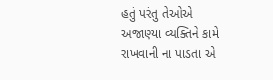હતું પરંતુ તેઓએ અજાણ્યા વ્યક્તિને કામે રાખવાની ના પાડતા એ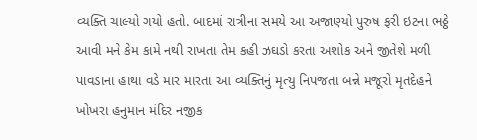વ્યક્તિ ચાલ્યો ગયો હતો. બાદમાં રાત્રીના સમયે આ અજાણ્યો પુરુષ ફરી ઇટના ભઠ્ઠે આવી મને કેમ કામે નથી રાખતા તેમ કહી ઝઘડો કરતા અશોક અને જીતેશે મળી પાવડાના હાથા વડે માર મારતા આ વ્યક્તિનું મૃત્યુ નિપજતા બન્ને મજૂરો મૃતદેહને ખોખરા હનુમાન મંદિર નજીક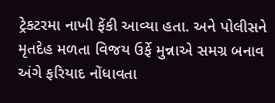ટ્રેકટરમા નાખી ફેંકી આવ્યા હતા. અને પોલીસને મૃતદેહ મળતા વિજય ઉર્ફે મુન્નાએ સમગ્ર બનાવ અંગે ફરિયાદ નોંધાવતા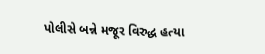પોલીસે બન્ને મજૂર વિરુદ્ધ હત્યા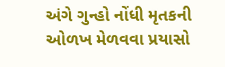અંગે ગુન્હો નોંધી મૃતકની ઓળખ મેળવવા પ્રયાસો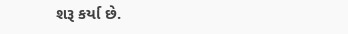શરૂ કર્યા છે.